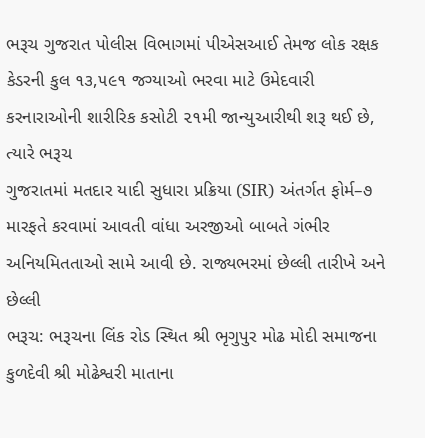ભરૂચ ગુજરાત પોલીસ વિભાગમાં પીએસઆઈ તેમજ લોક રક્ષક કેડરની કુલ ૧૩,૫૯૧ જગ્યાઓ ભરવા માટે ઉમેદવારી કરનારાઓની શારીરિક કસોટી ૨૧મી જાન્યુઆરીથી શરૂ થઈ છે, ત્યારે ભરૂચ
ગુજરાતમાં મતદાર યાદી સુધારા પ્રક્રિયા (SIR) અંતર્ગત ફોર્મ–૭ મારફતે કરવામાં આવતી વાંધા અરજીઓ બાબતે ગંભીર અનિયમિતતાઓ સામે આવી છે. રાજ્યભરમાં છેલ્લી તારીખે અને છેલ્લી
ભરૂચ: ભરૂચના લિંક રોડ સ્થિત શ્રી ભૃગુપુર મોઢ મોદી સમાજના કુળદેવી શ્રી મોઢેશ્વરી માતાના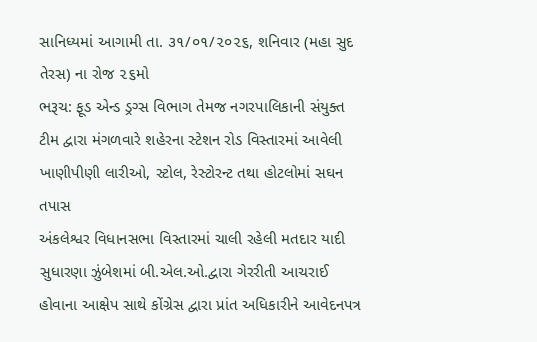સાનિધ્યમાં આગામી તા. ૩૧/૦૧/૨૦૨૬, શનિવાર (મહા સુદ તેરસ) ના રોજ ૨૬મો
ભરૂચ: ફૂડ એન્ડ ડ્રગ્સ વિભાગ તેમજ નગરપાલિકાની સંયુક્ત ટીમ દ્વારા મંગળવારે શહેરના સ્ટેશન રોડ વિસ્તારમાં આવેલી ખાણીપીણી લારીઓ, સ્ટોલ, રેસ્ટોરન્ટ તથા હોટલોમાં સઘન તપાસ
અંકલેશ્વર વિધાનસભા વિસ્તારમાં ચાલી રહેલી મતદાર યાદી સુધારણા ઝુંબેશમાં બી.એલ.ઓ.દ્વારા ગેરરીતી આચરાઈ હોવાના આક્ષેપ સાથે કોંગ્રેસ દ્વારા પ્રાંત અધિકારીને આવેદનપત્ર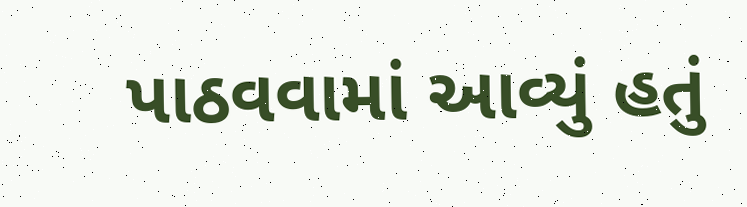પાઠવવામાં આવ્યું હતું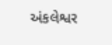અંકલેશ્વર